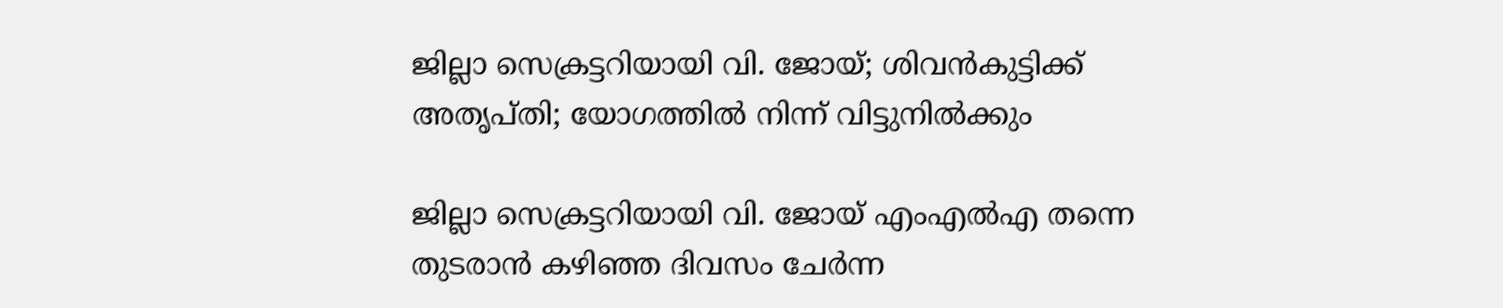ജില്ലാ സെക്രട്ടറിയായി വി. ജോയ്; ശിവൻകുട്ടിക്ക് അതൃപ്‌തി; യോഗത്തിൽ നിന്ന് വിട്ടുനിൽക്കും

ജില്ലാ സെക്രട്ടറിയായി വി. ജോയ് എംഎൽഎ തന്നെ തുടരാൻ കഴിഞ്ഞ ദിവസം ചേർന്ന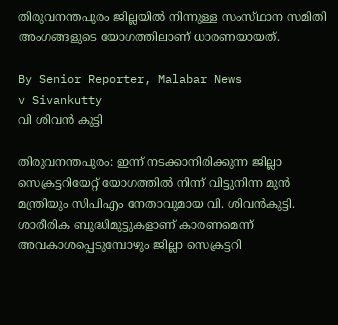തിരുവനന്തപുരം ജില്ലയിൽ നിന്നുള്ള സംസ്‌ഥാന സമിതി അംഗങ്ങളുടെ യോഗത്തിലാണ് ധാരണയായത്.

By Senior Reporter, Malabar News
v Sivankutty
വി ശിവന്‍ കുട്ടി

തിരുവനന്തപുരം: ഇന്ന് നടക്കാനിരിക്കുന്ന ജില്ലാ സെക്രട്ടറിയേറ്റ് യോഗത്തിൽ നിന്ന് വിട്ടുനിന്ന മുൻ മന്ത്രിയും സിപിഎം നേതാവുമായ വി. ശിവൻകുട്ടി. ശാരീരിക ബുദ്ധിമുട്ടുകളാണ് കാരണമെന്ന് അവകാശപ്പെടുമ്പോഴും ജില്ലാ സെക്രട്ടറി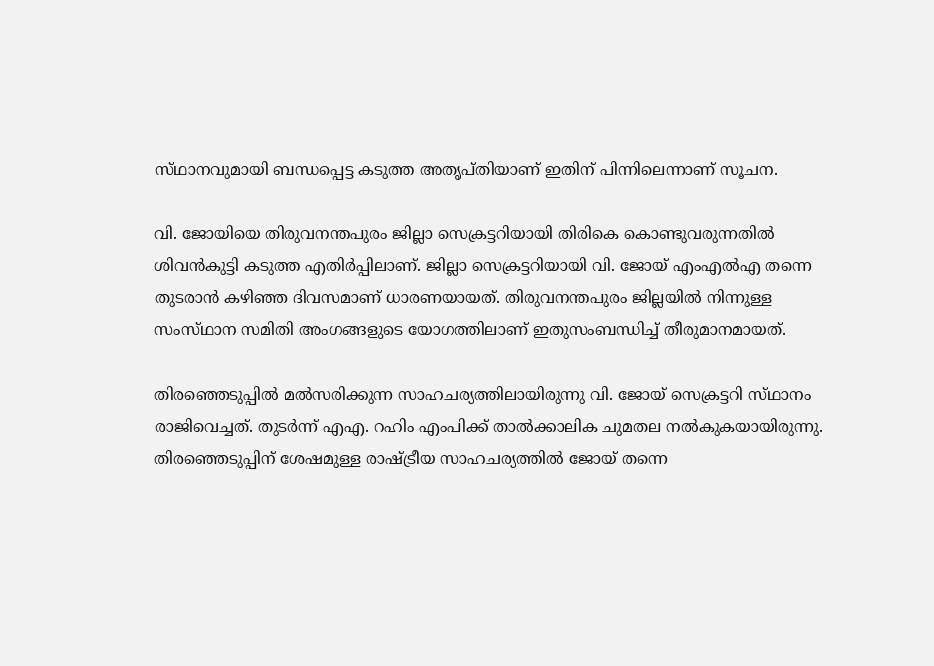സ്‌ഥാനവുമായി ബന്ധപ്പെട്ട കടുത്ത അതൃപ്‌തിയാണ് ഇതിന് പിന്നിലെന്നാണ് സൂചന.

വി. ജോയിയെ തിരുവനന്തപുരം ജില്ലാ സെക്രട്ടറിയായി തിരികെ കൊണ്ടുവരുന്നതിൽ ശിവൻകുട്ടി കടുത്ത എതിർപ്പിലാണ്. ജില്ലാ സെക്രട്ടറിയായി വി. ജോയ് എംഎൽഎ തന്നെ തുടരാൻ കഴിഞ്ഞ ദിവസമാണ് ധാരണയായത്. തിരുവനന്തപുരം ജില്ലയിൽ നിന്നുള്ള സംസ്‌ഥാന സമിതി അംഗങ്ങളുടെ യോഗത്തിലാണ് ഇതുസംബന്ധിച്ച് തീരുമാനമായത്.

തിരഞ്ഞെടുപ്പിൽ മൽസരിക്കുന്ന സാഹചര്യത്തിലായിരുന്നു വി. ജോയ് സെക്രട്ടറി സ്‌ഥാനം രാജിവെച്ചത്. തുടർന്ന് എഎ. റഹിം എംപിക്ക് താൽക്കാലിക ചുമതല നൽകുകയായിരുന്നു. തിരഞ്ഞെടുപ്പിന് ശേഷമുള്ള രാഷ്‌ട്രീയ സാഹചര്യത്തിൽ ജോയ് തന്നെ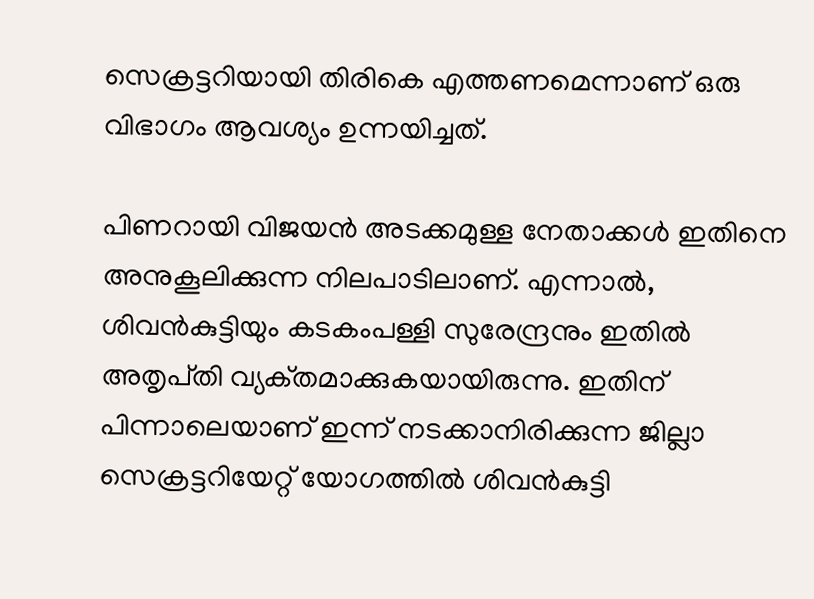സെക്രട്ടറിയായി തിരികെ എത്തണമെന്നാണ് ഒരു വിഭാഗം ആവശ്യം ഉന്നയിച്ചത്.

പിണറായി വിജയൻ അടക്കമുള്ള നേതാക്കൾ ഇതിനെ അനുകൂലിക്കുന്ന നിലപാടിലാണ്. എന്നാൽ, ശിവൻകുട്ടിയും കടകംപള്ളി സുരേന്ദ്രനും ഇതിൽ അതൃപ്‌തി വ്യക്‌തമാക്കുകയായിരുന്നു. ഇതിന് പിന്നാലെയാണ് ഇന്ന് നടക്കാനിരിക്കുന്ന ജില്ലാ സെക്രട്ടറിയേറ്റ് യോഗത്തിൽ ശിവൻകുട്ടി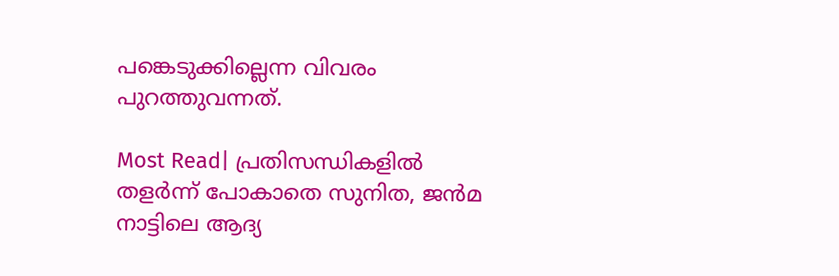പങ്കെടുക്കില്ലെന്ന വിവരം പുറത്തുവന്നത്.

Most Read| പ്രതിസന്ധികളിൽ തളർന്ന് പോകാതെ സുനിത, ജൻമ നാട്ടിലെ ആദ്യ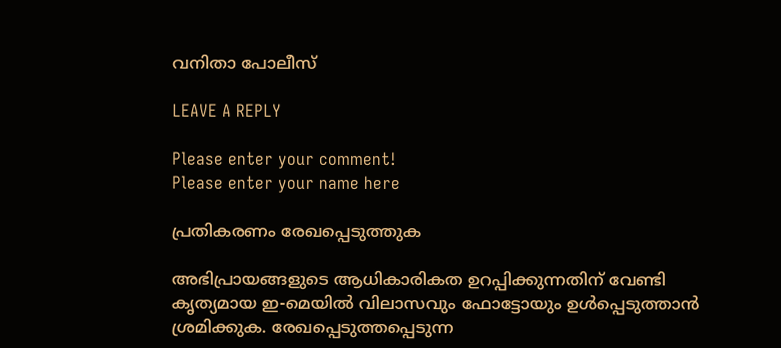വനിതാ പോലീസ്

LEAVE A REPLY

Please enter your comment!
Please enter your name here

പ്രതികരണം രേഖപ്പെടുത്തുക

അഭിപ്രായങ്ങളുടെ ആധികാരികത ഉറപ്പിക്കുന്നതിന് വേണ്ടി കൃത്യമായ ഇ-മെയിൽ വിലാസവും ഫോട്ടോയും ഉൾപ്പെടുത്താൻ ശ്രമിക്കുക. രേഖപ്പെടുത്തപ്പെടുന്ന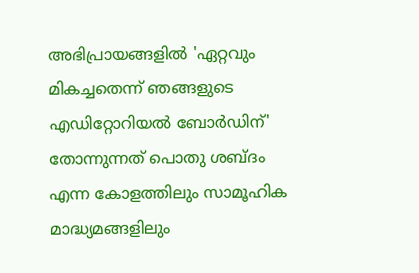അഭിപ്രായങ്ങളിൽ 'ഏറ്റവും മികച്ചതെന്ന് ഞങ്ങളുടെ എഡിറ്റോറിയൽ ബോർഡിന്' തോന്നുന്നത് പൊതു ശബ്‌ദം എന്ന കോളത്തിലും സാമൂഹിക മാദ്ധ്യമങ്ങളിലും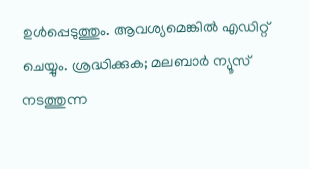ഉൾപ്പെടുത്തും. ആവശ്യമെങ്കിൽ എഡിറ്റ് ചെയ്യും. ശ്രദ്ധിക്കുക; മലബാർ ന്യൂസ് നടത്തുന്ന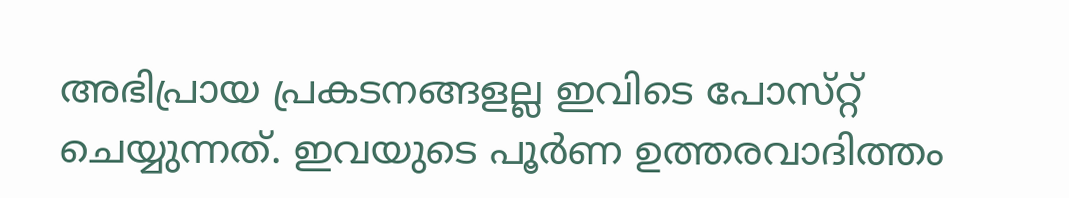അഭിപ്രായ പ്രകടനങ്ങളല്ല ഇവിടെ പോസ്‌റ്റ് ചെയ്യുന്നത്. ഇവയുടെ പൂർണ ഉത്തരവാദിത്തം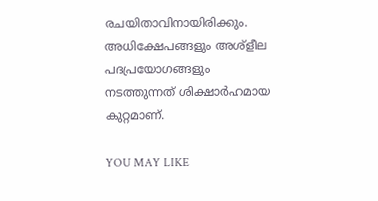രചയിതാവിനായിരിക്കും. അധിക്ഷേപങ്ങളും അശ്‌ളീല പദപ്രയോഗങ്ങളും നടത്തുന്നത് ശിക്ഷാർഹമായ കുറ്റമാണ്.

YOU MAY LIKE